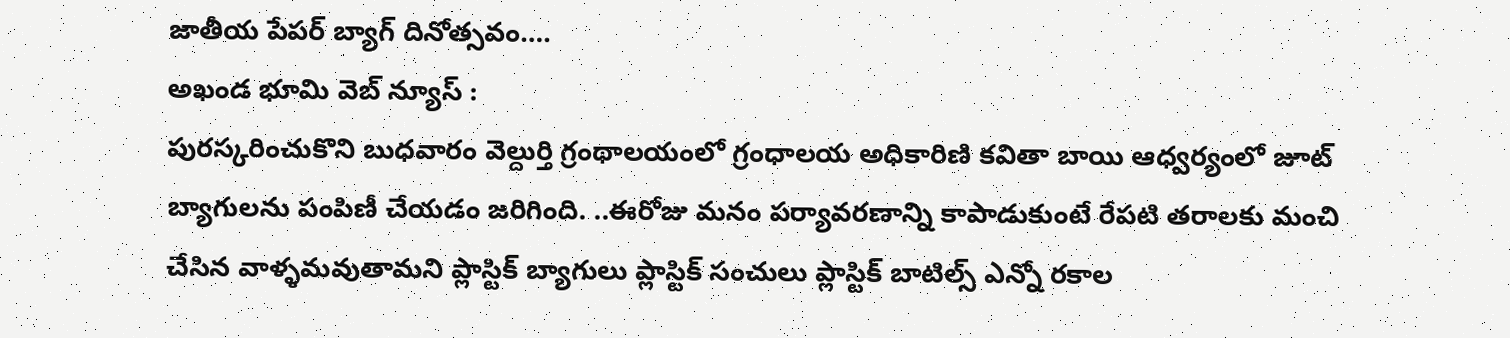జాతీయ పేపర్ బ్యాగ్ దినోత్సవం….
అఖండ భూమి వెబ్ న్యూస్ :
పురస్కరించుకొని బుధవారం వెల్దుర్తి గ్రంథాలయంలో గ్రంధాలయ అధికారిణి కవితా బాయి ఆధ్వర్యంలో జూట్ బ్యాగులను పంపిణీ చేయడం జరిగింది. ..ఈరోజు మనం పర్యావరణాన్ని కాపాడుకుంటే రేపటి తరాలకు మంచి చేసిన వాళ్ళమవుతామని ప్లాస్టిక్ బ్యాగులు ప్లాస్టిక్ సంచులు ప్లాస్టిక్ బాటిల్స్ ఎన్నో రకాల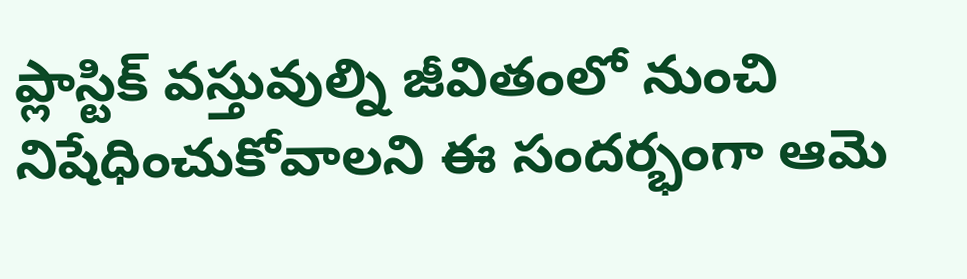ప్లాస్టిక్ వస్తువుల్ని జీవితంలో నుంచి నిషేధించుకోవాలని ఈ సందర్భంగా ఆమె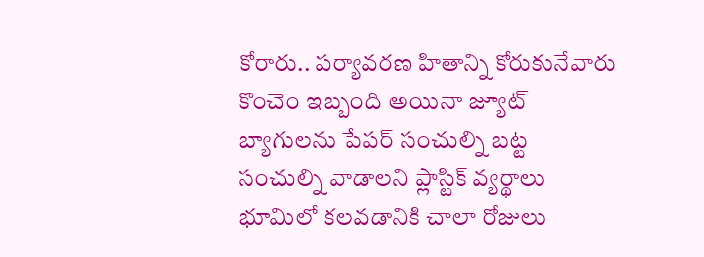కోరారు.. పర్యావరణ హితాన్ని కోరుకునేవారు కొంచెం ఇబ్బంది అయినా జ్యూట్ బ్యాగులను పేపర్ సంచుల్ని బట్ట సంచుల్ని వాడాలని ప్లాస్టిక్ వ్యర్థాలు భూమిలో కలవడానికి చాలా రోజులు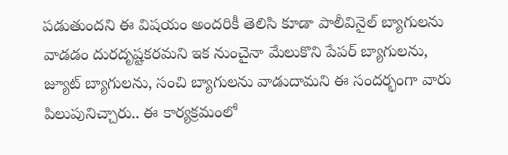పడుతుందని ఈ విషయం అందరికీ తెలిసి కూడా పాలీవినైల్ బ్యాగులను వాడడం దురదృష్టకరమని ఇక నుంచైనా మేలుకొని పేపర్ బ్యాగులను, జ్యూట్ బ్యాగులను, సంచి బ్యాగులను వాడుదామని ఈ సందర్భంగా వారు పిలుపునిచ్చారు.. ఈ కార్యక్రమంలో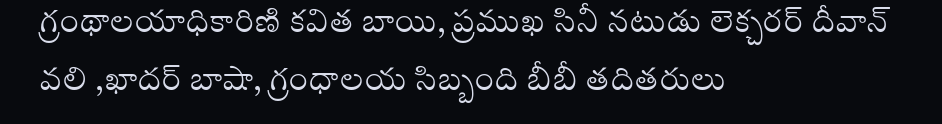గ్రంథాలయాధికారిణి కవిత బాయి, ప్రముఖ సినీ నటుడు లెక్చరర్ దీవాన్ వలి ,ఖాదర్ బాషా, గ్రంధాలయ సిబ్బంది బీబీ తదితరులు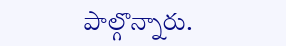పాల్గొన్నారు.